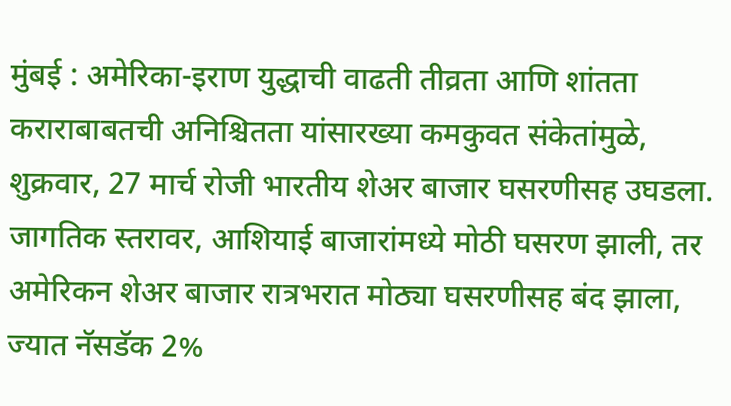मुंबई : अमेरिका-इराण युद्धाची वाढती तीव्रता आणि शांतता कराराबाबतची अनिश्चितता यांसारख्या कमकुवत संकेतांमुळे, शुक्रवार, 27 मार्च रोजी भारतीय शेअर बाजार घसरणीसह उघडला. जागतिक स्तरावर, आशियाई बाजारांमध्ये मोठी घसरण झाली, तर अमेरिकन शेअर बाजार रात्रभरात मोठ्या घसरणीसह बंद झाला, ज्यात नॅसडॅक 2%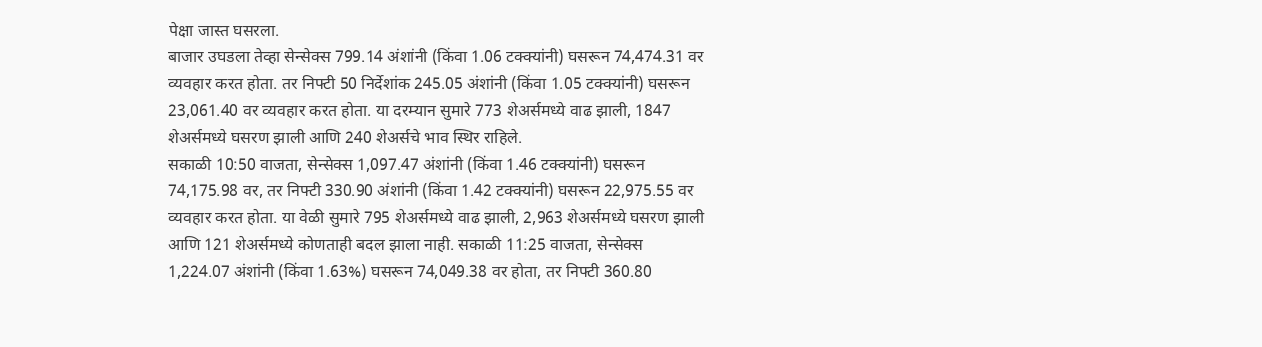पेक्षा जास्त घसरला.
बाजार उघडला तेव्हा सेन्सेक्स 799.14 अंशांनी (किंवा 1.06 टक्क्यांनी) घसरून 74,474.31 वर व्यवहार करत होता. तर निफ्टी 50 निर्देशांक 245.05 अंशांनी (किंवा 1.05 टक्क्यांनी) घसरून 23,061.40 वर व्यवहार करत होता. या दरम्यान सुमारे 773 शेअर्समध्ये वाढ झाली, 1847 शेअर्समध्ये घसरण झाली आणि 240 शेअर्सचे भाव स्थिर राहिले.
सकाळी 10:50 वाजता, सेन्सेक्स 1,097.47 अंशांनी (किंवा 1.46 टक्क्यांनी) घसरून 74,175.98 वर, तर निफ्टी 330.90 अंशांनी (किंवा 1.42 टक्क्यांनी) घसरून 22,975.55 वर व्यवहार करत होता. या वेळी सुमारे 795 शेअर्समध्ये वाढ झाली, 2,963 शेअर्समध्ये घसरण झाली आणि 121 शेअर्समध्ये कोणताही बदल झाला नाही. सकाळी 11:25 वाजता, सेन्सेक्स 1,224.07 अंशांनी (किंवा 1.63%) घसरून 74,049.38 वर होता, तर निफ्टी 360.80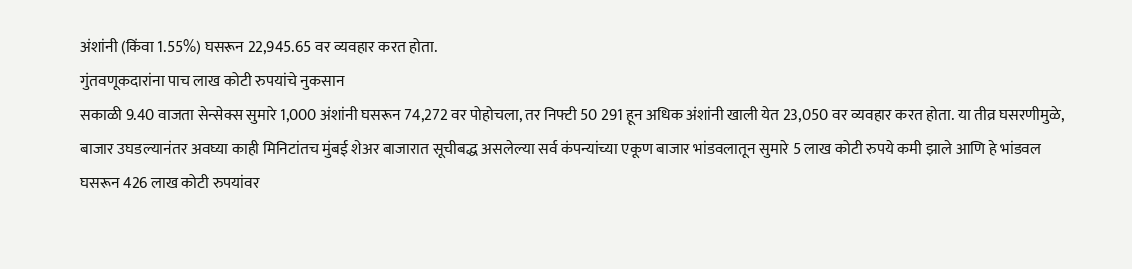अंशांनी (किंवा 1.55%) घसरून 22,945.65 वर व्यवहार करत होता.
गुंतवणूकदारांना पाच लाख कोटी रुपयांचे नुकसान
सकाळी 9.40 वाजता सेन्सेक्स सुमारे 1,000 अंशांनी घसरून 74,272 वर पोहोचला, तर निफ्टी 50 291 हून अधिक अंशांनी खाली येत 23,050 वर व्यवहार करत होता. या तीव्र घसरणीमुळे, बाजार उघडल्यानंतर अवघ्या काही मिनिटांतच मुंबई शेअर बाजारात सूचीबद्ध असलेल्या सर्व कंपन्यांच्या एकूण बाजार भांडवलातून सुमारे 5 लाख कोटी रुपये कमी झाले आणि हे भांडवल घसरून 426 लाख कोटी रुपयांवर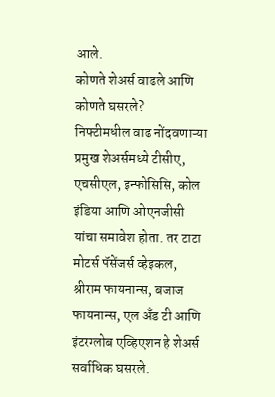आले.
कोणते शेअर्स वाढले आणि कोणते घसरले?
निफ्टीमधील वाढ नोंदवणाऱ्या प्रमुख शेअर्समध्ये टीसीए, एचसीएल, इन्फोसिसि, कोल इंडिया आणि ओएनजीसी यांचा समावेश होता. तर टाटा मोटर्स पॅसेंजर्स व्हेइकल, श्रीराम फायनान्स, बजाज फायनान्स, एल अँड टी आणि इंटरग्लोब एव्हिएशन हे शेअर्स सर्वाधिक घसरले.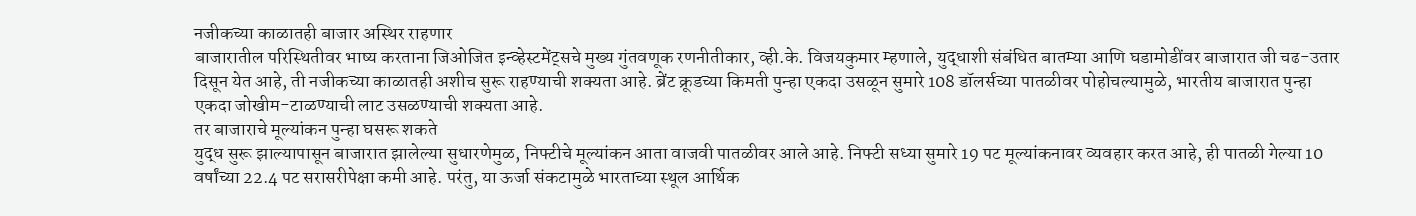नजीकच्या काळातही बाजार अस्थिर राहणार
बाजारातील परिस्थितीवर भाष्य करताना जिओजित इन्व्हेस्टमेंट्सचे मुख्य गुंतवणूक रणनीतीकार, व्ही.के. विजयकुमार म्हणाले, युद्धाशी संबंधित बातम्या आणि घडामोडींवर बाजारात जी चढ-उतार दिसून येत आहे, ती नजीकच्या काळातही अशीच सुरू राहण्याची शक्यता आहे. ब्रेंट क्रूडच्या किमती पुन्हा एकदा उसळून सुमारे 108 डॉलर्सच्या पातळीवर पोहोचल्यामुळे, भारतीय बाजारात पुन्हा एकदा जोखीम-टाळण्याची लाट उसळण्याची शक्यता आहे.
तर बाजाराचे मूल्यांकन पुन्हा घसरू शकते
युद्ध सुरू झाल्यापासून बाजारात झालेल्या सुधारणेमुळ, निफ्टीचे मूल्यांकन आता वाजवी पातळीवर आले आहे. निफ्टी सध्या सुमारे 19 पट मूल्यांकनावर व्यवहार करत आहे, ही पातळी गेल्या 10 वर्षांच्या 22.4 पट सरासरीपेक्षा कमी आहे. परंतु, या ऊर्जा संकटामुळे भारताच्या स्थूल आर्थिक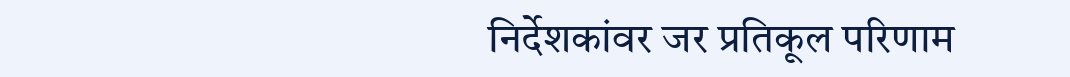निर्देशकांवर जर प्रतिकूल परिणाम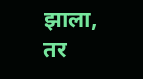झाला, तर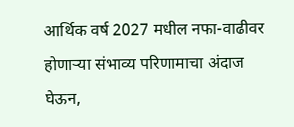आर्थिक वर्ष 2027 मधील नफा-वाढीवर होणाऱ्या संभाव्य परिणामाचा अंदाज घेऊन,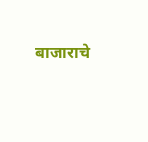बाजाराचे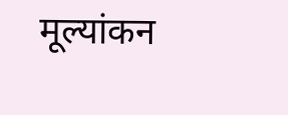मूल्यांकन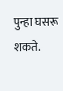पुन्हा घसरू शकते.